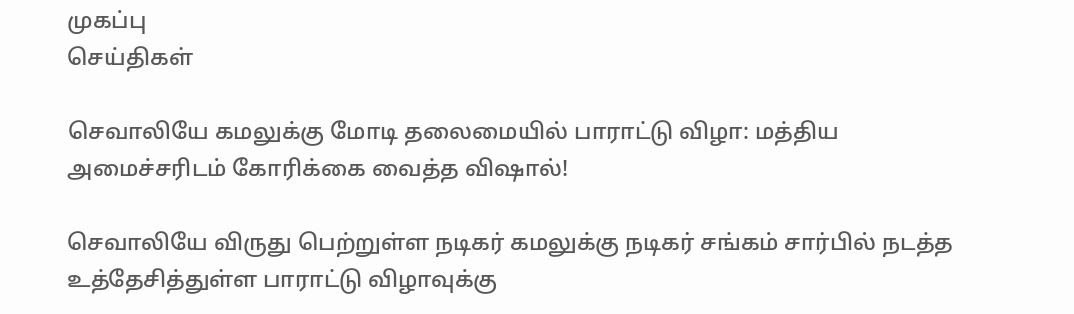முகப்பு
செய்திகள்

செவாலியே கமலுக்கு மோடி தலைமையில் பாராட்டு விழா: மத்திய அமைச்சரிடம் கோரிக்கை வைத்த விஷால்!

செவாலியே விருது பெற்றுள்ள நடிகர் கமலுக்கு நடிகர் சங்கம் சார்பில் நடத்த உத்தேசித்துள்ள பாராட்டு விழாவுக்கு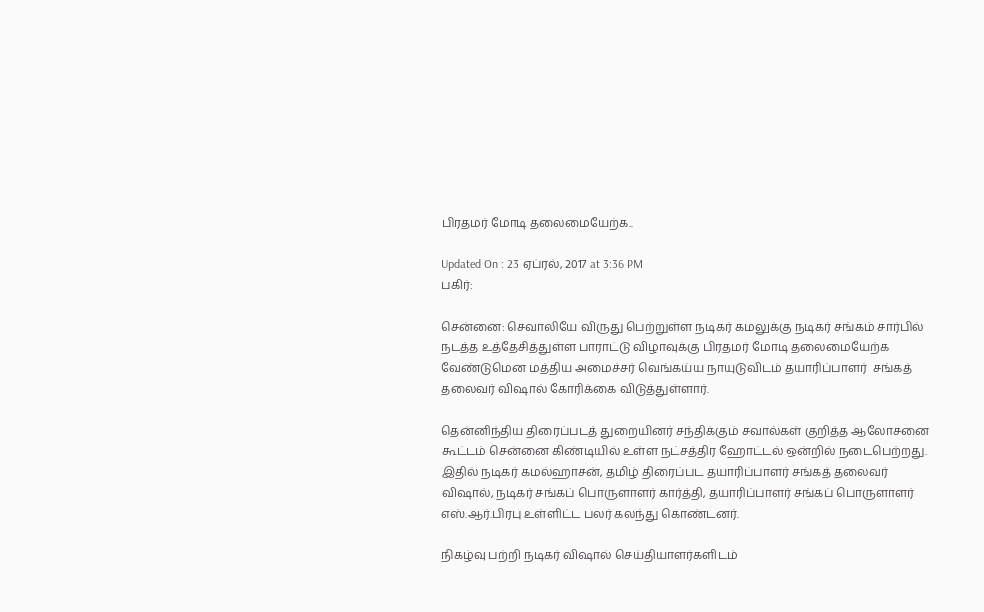பிரதமர் மோடி தலைமையேற்க..

Updated On : 23 ஏப்ரல், 2017 at 3:36 PM
பகிர்:

சென்னை: செவாலியே விருது பெற்றுள்ள நடிகர் கமலுக்கு நடிகர் சங்கம் சார்பில் நடத்த உத்தேசித்துள்ள பாராட்டு விழாவுக்கு பிரதமர் மோடி தலைமையேற்க வேண்டுமென மத்திய அமைச்சர் வெங்கய்ய நாயுடுவிடம் தயாரிப்பாளர்  சங்கத் தலைவர் விஷால் கோரிக்கை விடுத்துள்ளார்.

தென்னிந்திய திரைப்படத் துறையினர் சந்திக்கும் சவால்கள் குறித்த ஆலோசனை கூட்டம் சென்னை கிண்டியில் உள்ள நட்சத்திர ஹோட்டல் ஒன்றில் நடைபெற்றது. இதில் நடிகர் கமல்ஹாசன், தமிழ் திரைப்பட தயாரிப்பாளர் சங்கத் தலைவர் விஷால், நடிகர் சங்கப் பொருளாளர் கார்த்தி, தயாரிப்பாளர் சங்கப் பொருளாளர் எஸ்.ஆர்.பிரபு உள்ளிட்ட பலர் கலந்து கொண்டனர்.

நிகழ்வு பற்றி நடிகர் விஷால் செய்தியாளர்களிடம்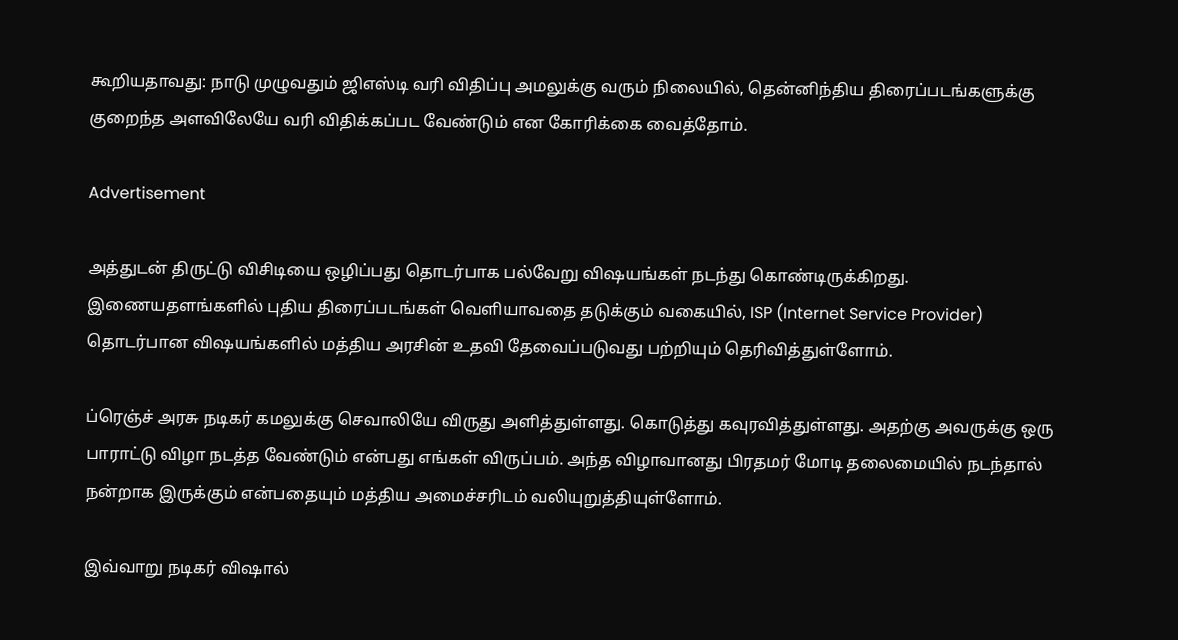கூறியதாவது: நாடு முழுவதும் ஜிஎஸ்டி வரி விதிப்பு அமலுக்கு வரும் நிலையில், தென்னிந்திய திரைப்படங்களுக்கு குறைந்த அளவிலேயே வரி விதிக்கப்பட வேண்டும் என கோரிக்கை வைத்தோம்.

Advertisement

அத்துடன் திருட்டு விசிடியை ஒழிப்பது தொடர்பாக பல்வேறு விஷயங்கள் நடந்து கொண்டிருக்கிறது. இணையதளங்களில் புதிய திரைப்படங்கள் வெளியாவதை தடுக்கும் வகையில், ISP (Internet Service Provider) தொடர்பான விஷயங்களில் மத்திய அரசின் உதவி தேவைப்படுவது பற்றியும் தெரிவித்துள்ளோம்.

ப்ரெஞ்ச் அரசு நடிகர் கமலுக்கு செவாலியே விருது அளித்துள்ளது. கொடுத்து கவுரவித்துள்ளது. அதற்கு அவருக்கு ஒரு பாராட்டு விழா நடத்த வேண்டும் என்பது எங்கள் விருப்பம். அந்த விழாவானது பிரதமர் மோடி தலைமையில் நடந்தால் நன்றாக இருக்கும் என்பதையும் மத்திய அமைச்சரிடம் வலியுறுத்தியுள்ளோம்.

இவ்வாறு நடிகர் விஷால்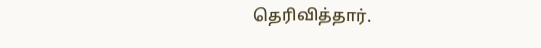தெரிவித்தார்.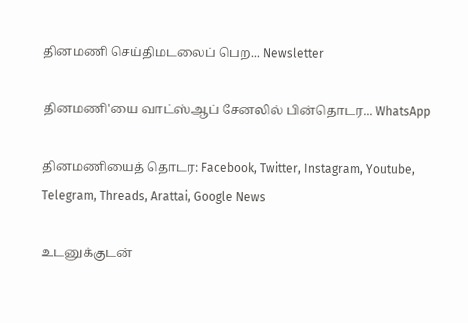தினமணி செய்திமடலைப் பெற... Newsletter

தினமணி'யை வாட்ஸ்ஆப் சேனலில் பின்தொடர... WhatsApp

தினமணியைத் தொடர: Facebook, Twitter, Instagram, Youtube, Telegram, Threads, Arattai, Google News

உடனுக்குடன்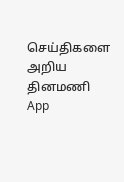செய்திகளை அறிய தினமணி App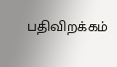பதிவிறக்கம்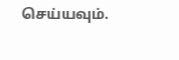செய்யவும்.